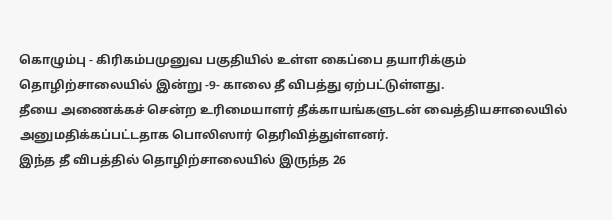கொழும்பு - கிரிகம்பமுனுவ பகுதியில் உள்ள கைப்பை தயாரிக்கும் தொழிற்சாலையில் இன்று -9- காலை தீ விபத்து ஏற்பட்டுள்ளது.
தீயை அணைக்கச் சென்ற உரிமையாளர் தீக்காயங்களுடன் வைத்தியசாலையில் அனுமதிக்கப்பட்டதாக பொலிஸார் தெரிவித்துள்ளனர்.
இந்த தீ விபத்தில் தொழிற்சாலையில் இருந்த 26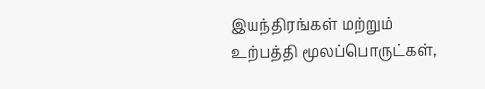இயந்திரங்கள் மற்றும் உற்பத்தி மூலப்பொருட்கள்,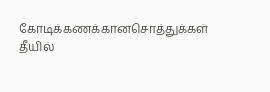கோடிக்கணக்கானசொத்துக்கள் தீயில்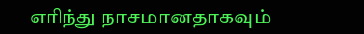எரிந்து நாசமானதாகவும்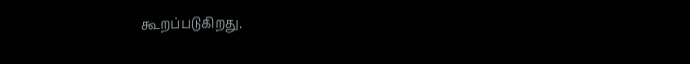கூறப்படுகிறது.